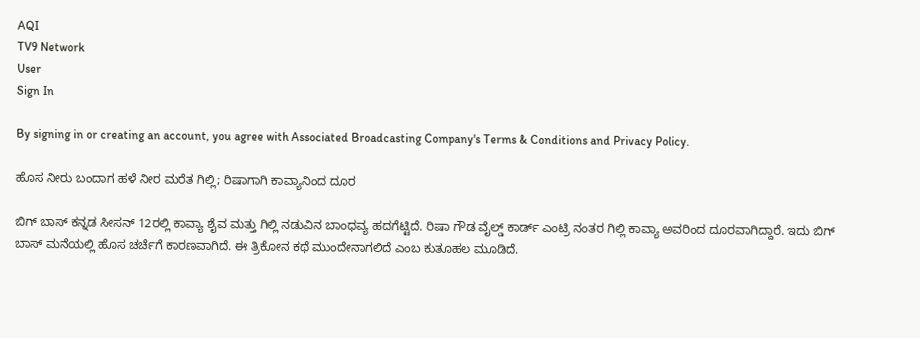AQI
TV9 Network
User
Sign In

By signing in or creating an account, you agree with Associated Broadcasting Company's Terms & Conditions and Privacy Policy.

ಹೊಸ ನೀರು ಬಂದಾಗ ಹಳೆ ನೀರ ಮರೆತ ಗಿಲ್ಲಿ; ರಿಷಾಗಾಗಿ ಕಾವ್ಯಾನಿಂದ ದೂರ

ಬಿಗ್ ಬಾಸ್ ಕನ್ನಡ ಸೀಸನ್ 12ರಲ್ಲಿ ಕಾವ್ಯಾ ಶೈವ ಮತ್ತು ಗಿಲ್ಲಿ ನಡುವಿನ ಬಾಂಧವ್ಯ ಹದಗೆಟ್ಟಿದೆ. ರಿಷಾ ಗೌಡ ವೈಲ್ಡ್ ಕಾರ್ಡ್ ಎಂಟ್ರಿ ನಂತರ ಗಿಲ್ಲಿ ಕಾವ್ಯಾ ಅವರಿಂದ ದೂರವಾಗಿದ್ದಾರೆ. ಇದು ಬಿಗ್ ಬಾಸ್ ಮನೆಯಲ್ಲಿ ಹೊಸ ಚರ್ಚೆಗೆ ಕಾರಣವಾಗಿದೆ. ಈ ತ್ರಿಕೋನ ಕಥೆ ಮುಂದೇನಾಗಲಿದೆ ಎಂಬ ಕುತೂಹಲ ಮೂಡಿದೆ.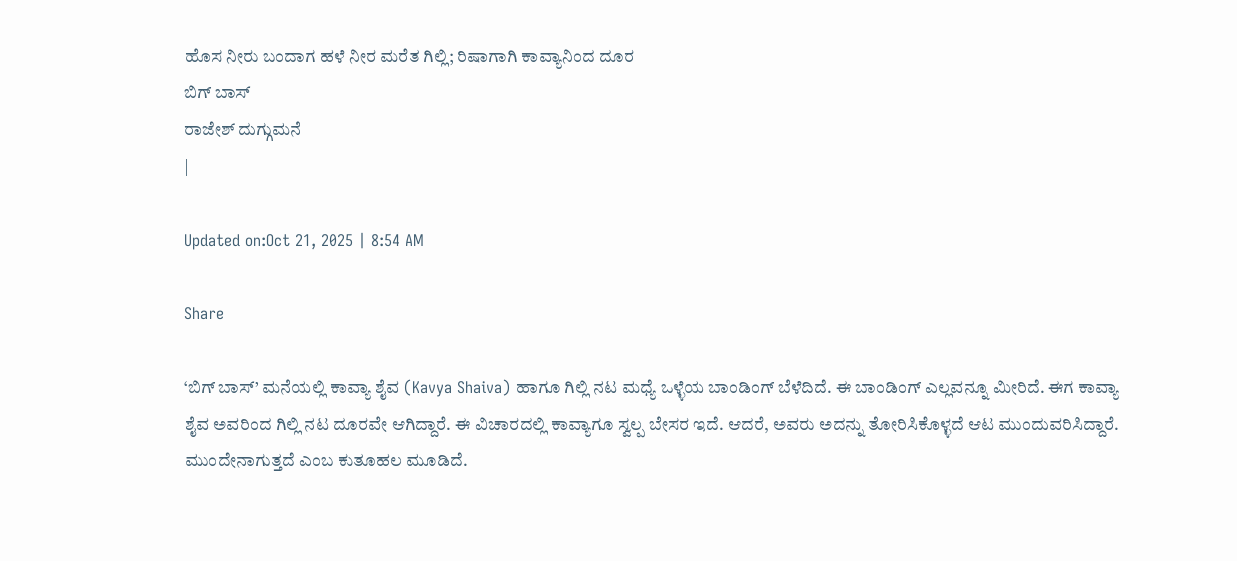ಹೊಸ ನೀರು ಬಂದಾಗ ಹಳೆ ನೀರ ಮರೆತ ಗಿಲ್ಲಿ; ರಿಷಾಗಾಗಿ ಕಾವ್ಯಾನಿಂದ ದೂರ
ಬಿಗ್ ಬಾಸ್
ರಾಜೇಶ್ ದುಗ್ಗುಮನೆ
|

Updated on:Oct 21, 2025 | 8:54 AM

Share

‘ಬಿಗ್ ಬಾಸ್’ ಮನೆಯಲ್ಲಿ ಕಾವ್ಯಾ ಶೈವ (Kavya Shaiva) ಹಾಗೂ ಗಿಲ್ಲಿ ನಟ ಮಧ್ಯೆ ಒಳ್ಳೆಯ ಬಾಂಡಿಂಗ್ ಬೆಳೆದಿದೆ. ಈ ಬಾಂಡಿಂಗ್ ಎಲ್ಲವನ್ನೂ ಮೀರಿದೆ. ಈಗ ಕಾವ್ಯಾ ಶೈವ ಅವರಿಂದ ಗಿಲ್ಲಿ ನಟ ದೂರವೇ ಆಗಿದ್ದಾರೆ. ಈ ವಿಚಾರದಲ್ಲಿ ಕಾವ್ಯಾಗೂ ಸ್ವಲ್ಪ ಬೇಸರ ಇದೆ. ಆದರೆ, ಅವರು ಅದನ್ನು ತೋರಿಸಿಕೊಳ್ಳದೆ ಆಟ ಮುಂದುವರಿಸಿದ್ದಾರೆ. ಮುಂದೇನಾಗುತ್ತದೆ ಎಂಬ ಕುತೂಹಲ ಮೂಡಿದೆ.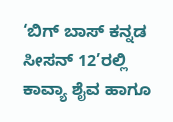‘ಬಿಗ್ ಬಾಸ್ ಕನ್ನಡ ಸೀಸನ್ 12’ರಲ್ಲಿ ಕಾವ್ಯಾ ಶೈವ ಹಾಗೂ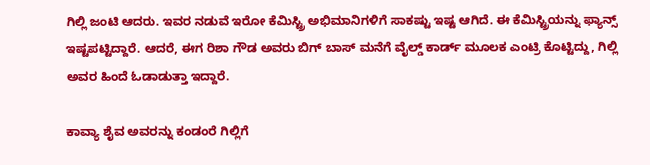ಗಿಲ್ಲಿ ಜಂಟಿ ಆದರು. ಇವರ ನಡುವೆ ಇರೋ ಕೆಮಿಸ್ಟ್ರಿ ಅಭಿಮಾನಿಗಳಿಗೆ ಸಾಕಷ್ಟು ಇಷ್ಟ ಆಗಿದೆ. ಈ ಕೆಮಿಸ್ಟ್ರಿಯನ್ನು ಫ್ಯಾನ್ಸ್ ಇಷ್ಟಪಟ್ಟಿದ್ದಾರೆ. ಆದರೆ, ಈಗ ರಿಶಾ ಗೌಡ ಅವರು ಬಿಗ್ ಬಾಸ್ ಮನೆಗೆ ವೈಲ್ಡ್ ಕಾರ್ಡ್ ಮೂಲಕ ಎಂಟ್ರಿ ಕೊಟ್ಟಿದ್ದು, ಗಿಲ್ಲಿ ಅವರ ಹಿಂದೆ ಓಡಾಡುತ್ತಾ ಇದ್ದಾರೆ.

ಕಾವ್ಯಾ ಶೈವ ಅವರನ್ನು ಕಂಡಂರೆ ಗಿಲ್ಲಿಗೆ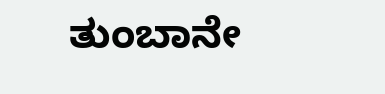ತುಂಬಾನೇ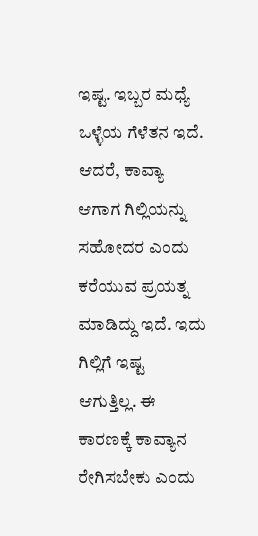ಇಷ್ಟ. ಇಬ್ಬರ ಮಧ್ಯೆ ಒಳ್ಳೆಯ ಗೆಳೆತನ ಇದೆ. ಆದರೆ, ಕಾವ್ಯಾ ಆಗಾಗ ಗಿಲ್ಲಿಯನ್ನು ಸಹೋದರ ಎಂದು ಕರೆಯುವ ಪ್ರಯತ್ನ ಮಾಡಿದ್ದು ಇದೆ. ಇದು ಗಿಲ್ಲಿಗೆ ಇಷ್ಟ ಆಗುತ್ತಿಲ್ಲ. ಈ ಕಾರಣಕ್ಕೆ ಕಾವ್ಯಾನ ರೇಗಿಸಬೇಕು ಎಂದು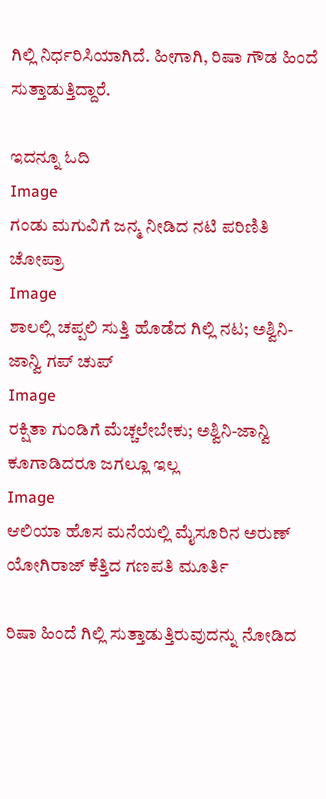ಗಿಲ್ಲಿ ನಿರ್ಧರಿಸಿಯಾಗಿದೆ. ಹೀಗಾಗಿ, ರಿಷಾ ಗೌಡ ಹಿಂದೆ ಸುತ್ತಾಡುತ್ತಿದ್ದಾರೆ.

ಇದನ್ನೂ ಓದಿ
Image
ಗಂಡು ಮಗುವಿಗೆ ಜನ್ಮ ನೀಡಿದ ನಟಿ ಪರಿಣಿತಿ ಚೋಪ್ರಾ
Image
ಶಾಲಲ್ಲಿ ಚಪ್ಪಲಿ ಸುತ್ತಿ ಹೊಡೆದ ಗಿಲ್ಲಿ ನಟ; ಅಶ್ವಿನಿ-ಜಾನ್ವಿ ಗಪ್ ಚುಪ್
Image
ರಕ್ಷಿತಾ ಗುಂಡಿಗೆ ಮೆಚ್ಚಲೇಬೇಕು; ಅಶ್ವಿನಿ-ಜಾನ್ವಿ ಕೂಗಾಡಿದರೂ ಜಗಲ್ಲೂ ಇಲ್ಲ
Image
ಆಲಿಯಾ ಹೊಸ ಮನೆಯಲ್ಲಿ ಮೈಸೂರಿನ ಅರುಣ್ ಯೋಗಿರಾಜ್ ಕೆತ್ತಿದ ಗಣಪತಿ ಮೂರ್ತಿ

ರಿಷಾ ಹಿಂದೆ ಗಿಲ್ಲಿ ಸುತ್ತಾಡುತ್ತಿರುವುದನ್ನು ನೋಡಿದ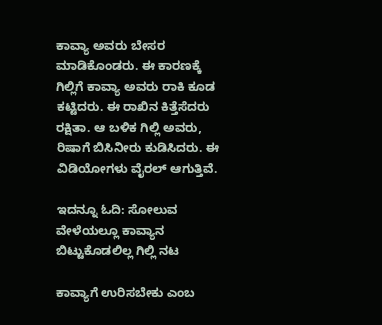ಕಾವ್ಯಾ ಅವರು ಬೇಸರ ಮಾಡಿಕೊಂಡರು. ಈ ಕಾರಣಕ್ಕೆ ಗಿಲ್ಲಿಗೆ ಕಾವ್ಯಾ ಅವರು ರಾಕಿ ಕೂಡ ಕಟ್ಟಿದರು. ಈ ರಾಖಿನ ಕಿತ್ತೆಸೆದರು ರಕ್ಷಿತಾ. ಆ ಬಳಿಕ ಗಿಲ್ಲಿ ಅವರು, ರಿಷಾಗೆ ಬಿಸಿನೀರು ಕುಡಿಸಿದರು. ಈ ವಿಡಿಯೋಗಳು ವೈರಲ್ ಆಗುತ್ತಿವೆ.

ಇದನ್ನೂ ಓದಿ: ಸೋಲುವ ವೇಳೆಯಲ್ಲೂ ಕಾವ್ಯಾನ ಬಿಟ್ಟುಕೊಡಲಿಲ್ಲ ಗಿಲ್ಲಿ ನಟ

ಕಾವ್ಯಾಗೆ ಉರಿಸಬೇಕು ಎಂಬ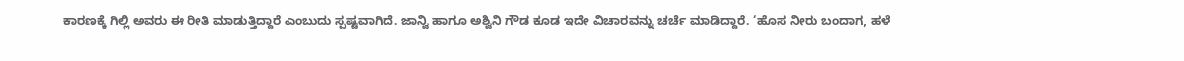ಕಾರಣಕ್ಕೆ ಗಿಲ್ಲಿ ಅವರು ಈ ರೀತಿ ಮಾಡುತ್ತಿದ್ದಾರೆ ಎಂಬುದು ಸ್ಪಷ್ಟವಾಗಿದೆ. ಜಾನ್ವಿ ಹಾಗೂ ಅಶ್ವಿನಿ ಗೌಡ ಕೂಡ ಇದೇ ವಿಚಾರವನ್ನು ಚರ್ಚೆ ಮಾಡಿದ್ದಾರೆ. ‘ಹೊಸ ನೀರು ಬಂದಾಗ, ಹಳೆ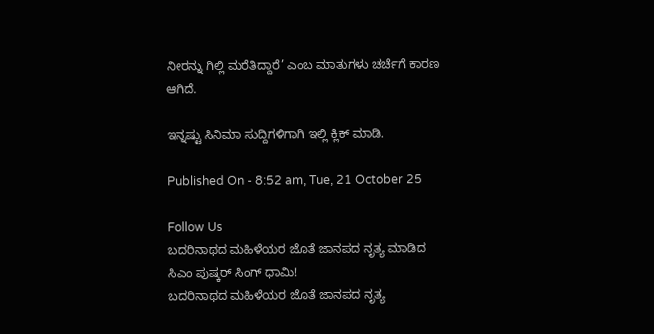ನೀರನ್ನು ಗಿಲ್ಲಿ ಮರೆತಿದ್ದಾರೆ’ ಎಂಬ ಮಾತುಗಳು ಚರ್ಚೆಗೆ ಕಾರಣ ಆಗಿದೆ.

ಇನ್ನಷ್ಟು ಸಿನಿಮಾ ಸುದ್ದಿಗಳಿಗಾಗಿ ಇಲ್ಲಿ ಕ್ಲಿಕ್ ಮಾಡಿ.

Published On - 8:52 am, Tue, 21 October 25

Follow Us
ಬದರಿನಾಥದ ಮಹಿಳೆಯರ ಜೊತೆ ಜಾನಪದ ನೃತ್ಯ ಮಾಡಿದ ಸಿಎಂ ಪುಷ್ಕರ್ ಸಿಂಗ್ ಧಾಮಿ!
ಬದರಿನಾಥದ ಮಹಿಳೆಯರ ಜೊತೆ ಜಾನಪದ ನೃತ್ಯ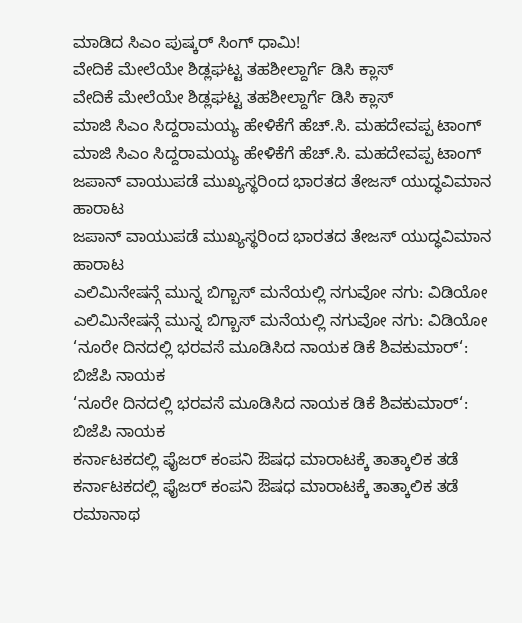ಮಾಡಿದ ಸಿಎಂ ಪುಷ್ಕರ್ ಸಿಂಗ್ ಧಾಮಿ!
ವೇದಿಕೆ ಮೇಲೆಯೇ ಶಿಡ್ಲಘಟ್ಟ ತಹಶೀಲ್ದಾರ್ಗೆ ಡಿಸಿ ಕ್ಲಾಸ್
ವೇದಿಕೆ ಮೇಲೆಯೇ ಶಿಡ್ಲಘಟ್ಟ ತಹಶೀಲ್ದಾರ್ಗೆ ಡಿಸಿ ಕ್ಲಾಸ್
ಮಾಜಿ ಸಿಎಂ ಸಿದ್ದರಾಮಯ್ಯ ಹೇಳಿಕೆಗೆ ಹೆಚ್.ಸಿ. ಮಹದೇವಪ್ಪ ಟಾಂಗ್
ಮಾಜಿ ಸಿಎಂ ಸಿದ್ದರಾಮಯ್ಯ ಹೇಳಿಕೆಗೆ ಹೆಚ್.ಸಿ. ಮಹದೇವಪ್ಪ ಟಾಂಗ್
ಜಪಾನ್ ವಾಯುಪಡೆ ಮುಖ್ಯಸ್ಥರಿಂದ ಭಾರತದ ತೇಜಸ್ ಯುದ್ಧವಿಮಾನ ಹಾರಾಟ
ಜಪಾನ್ ವಾಯುಪಡೆ ಮುಖ್ಯಸ್ಥರಿಂದ ಭಾರತದ ತೇಜಸ್ ಯುದ್ಧವಿಮಾನ ಹಾರಾಟ
ಎಲಿಮಿನೇಷನ್ಗೆ ಮುನ್ನ ಬಿಗ್ಬಾಸ್ ಮನೆಯಲ್ಲಿ ನಗುವೋ ನಗು: ವಿಡಿಯೋ
ಎಲಿಮಿನೇಷನ್ಗೆ ಮುನ್ನ ಬಿಗ್ಬಾಸ್ ಮನೆಯಲ್ಲಿ ನಗುವೋ ನಗು: ವಿಡಿಯೋ
‘ನೂರೇ ದಿನದಲ್ಲಿ ಭರವಸೆ ಮೂಡಿಸಿದ ನಾಯಕ ಡಿಕೆ ಶಿವಕುಮಾರ್‘: ಬಿಜೆಪಿ ನಾಯಕ
‘ನೂರೇ ದಿನದಲ್ಲಿ ಭರವಸೆ ಮೂಡಿಸಿದ ನಾಯಕ ಡಿಕೆ ಶಿವಕುಮಾರ್‘: ಬಿಜೆಪಿ ನಾಯಕ
ಕರ್ನಾಟಕದಲ್ಲಿ ಫೈಜರ್ ಕಂಪನಿ ಔಷಧ ಮಾರಾಟಕ್ಕೆ ತಾತ್ಕಾಲಿಕ ತಡೆ
ಕರ್ನಾಟಕದಲ್ಲಿ ಫೈಜರ್ ಕಂಪನಿ ಔಷಧ ಮಾರಾಟಕ್ಕೆ ತಾತ್ಕಾಲಿಕ ತಡೆ
ರಮಾನಾಥ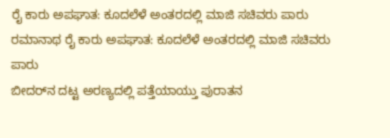ರೈ ಕಾರು ಅಪಘಾತ: ಕೂದಲೆಳೆ ಅಂತರದಲ್ಲಿ ಮಾಜಿ ಸಚಿವರು ಪಾರು
ರಮಾನಾಥ ರೈ ಕಾರು ಅಪಘಾತ: ಕೂದಲೆಳೆ ಅಂತರದಲ್ಲಿ ಮಾಜಿ ಸಚಿವರು ಪಾರು
ಬೀದರ್‌ನ ದಟ್ಟ ಅರಣ್ಯದಲ್ಲಿ ಪತ್ತೆಯಾಯ್ತು ಪುರಾತನ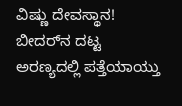ವಿಷ್ಣು ದೇವಸ್ಥಾನ!
ಬೀದರ್‌ನ ದಟ್ಟ ಅರಣ್ಯದಲ್ಲಿ ಪತ್ತೆಯಾಯ್ತು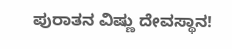ಪುರಾತನ ವಿಷ್ಣು ದೇವಸ್ಥಾನ!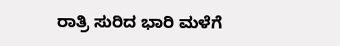ರಾತ್ರಿ ಸುರಿದ ಭಾರಿ ಮಳೆಗೆ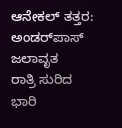ಆನೇಕಲ್ ತತ್ತರ: ಅಂಡರ್‌ಪಾಸ್ ಜಲಾವೃತ
ರಾತ್ರಿ ಸುರಿದ ಭಾರಿ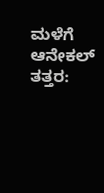ಮಳೆಗೆ ಆನೇಕಲ್ ತತ್ತರ: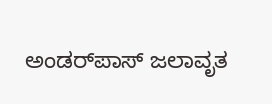ಅಂಡರ್‌ಪಾಸ್ ಜಲಾವೃತ